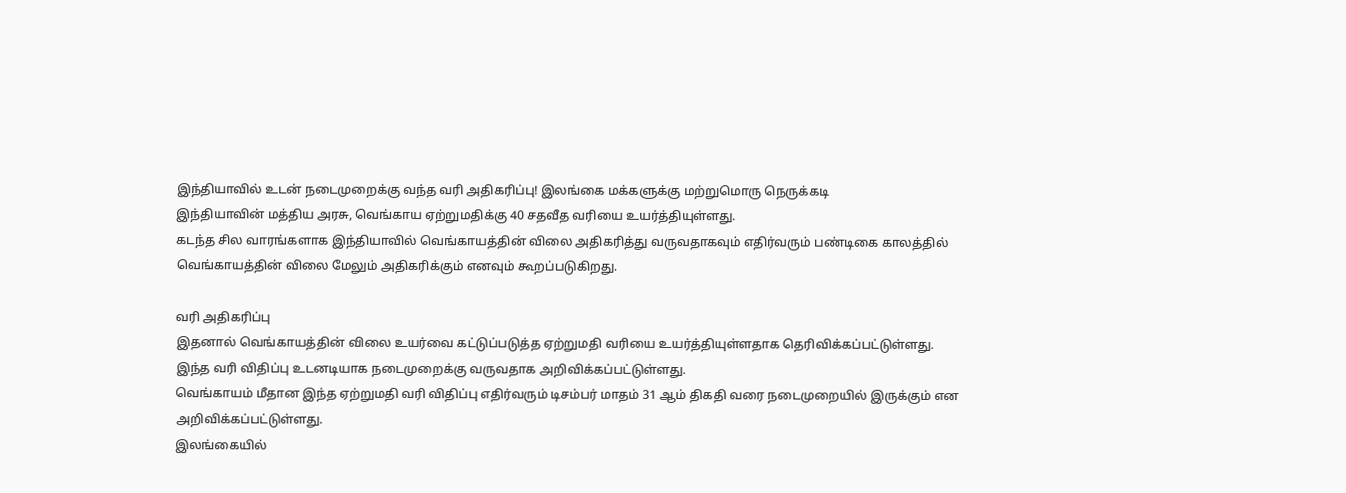இந்தியாவில் உடன் நடைமுறைக்கு வந்த வரி அதிகரிப்பு! இலங்கை மக்களுக்கு மற்றுமொரு நெருக்கடி
இந்தியாவின் மத்திய அரசு, வெங்காய ஏற்றுமதிக்கு 40 சதவீத வரியை உயர்த்தியுள்ளது.
கடந்த சில வாரங்களாக இந்தியாவில் வெங்காயத்தின் விலை அதிகரித்து வருவதாகவும் எதிர்வரும் பண்டிகை காலத்தில் வெங்காயத்தின் விலை மேலும் அதிகரிக்கும் எனவும் கூறப்படுகிறது.

வரி அதிகரிப்பு
இதனால் வெங்காயத்தின் விலை உயர்வை கட்டுப்படுத்த ஏற்றுமதி வரியை உயர்த்தியுள்ளதாக தெரிவிக்கப்பட்டுள்ளது. இந்த வரி விதிப்பு உடனடியாக நடைமுறைக்கு வருவதாக அறிவிக்கப்பட்டுள்ளது.
வெங்காயம் மீதான இந்த ஏற்றுமதி வரி விதிப்பு எதிர்வரும் டிசம்பர் மாதம் 31 ஆம் திகதி வரை நடைமுறையில் இருக்கும் என அறிவிக்கப்பட்டுள்ளது.
இலங்கையில்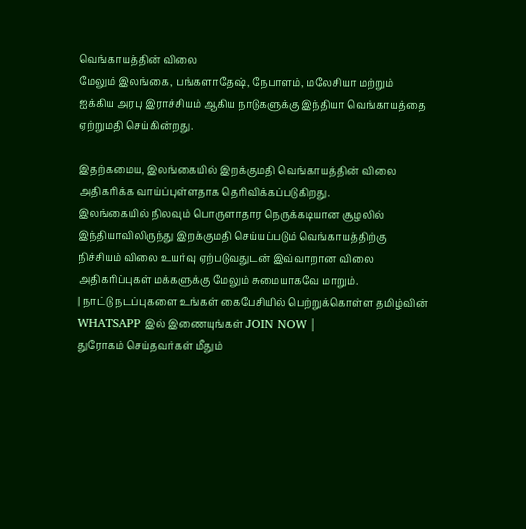வெங்காயத்தின் விலை
மேலும் இலங்கை, பங்களாதேஷ், நேபாளம், மலேசியா மற்றும் ஐக்கிய அரபு இராச்சியம் ஆகிய நாடுகளுக்கு இந்தியா வெங்காயத்தை ஏற்றுமதி செய்கின்றது.

இதற்கமைய, இலங்கையில் இறக்குமதி வெங்காயத்தின் விலை அதிகரிக்க வாய்ப்புள்ளதாக தெரிவிக்கப்படுகிறது.
இலங்கையில் நிலவும் பொருளாதார நெருக்கடியான சூழலில் இந்தியாவிலிருந்து இறக்குமதி செய்யப்படும் வெங்காயத்திற்கு நிச்சியம் விலை உயர்வு ஏற்படுவதுடன் இவ்வாறான விலை அதிகரிப்புகள் மக்களுக்கு மேலும் சுமையாகவே மாறும்.
| நாட்டு நடப்புகளை உங்கள் கைபேசியில் பெற்றுக்கொள்ள தமிழ்வின் WHATSAPP இல் இணையுங்கள் JOIN NOW |
துரோகம் செய்தவர்கள் மீதும்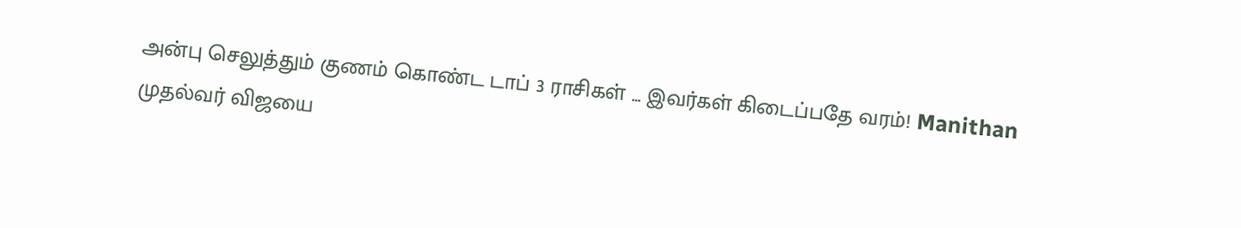அன்பு செலுத்தும் குணம் கொண்ட டாப் 3 ராசிகள் ... இவர்கள் கிடைப்பதே வரம்! Manithan
முதல்வர் விஜயை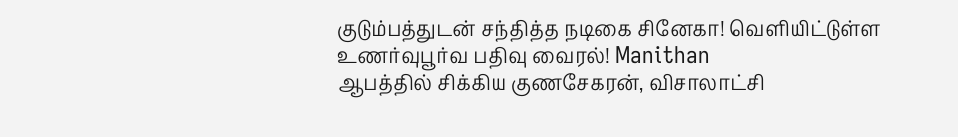குடும்பத்துடன் சந்தித்த நடிகை சினேகா! வெளியிட்டுள்ள உணர்வுபூர்வ பதிவு வைரல்! Manithan
ஆபத்தில் சிக்கிய குணசேகரன், விசாலாட்சி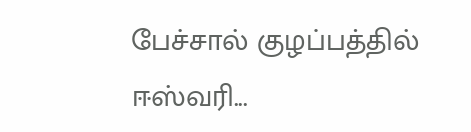பேச்சால் குழப்பத்தில் ஈஸ்வரி...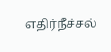எதிர்நீச்சல்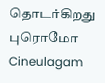தொடர்கிறது புரொமோ Cineulagam